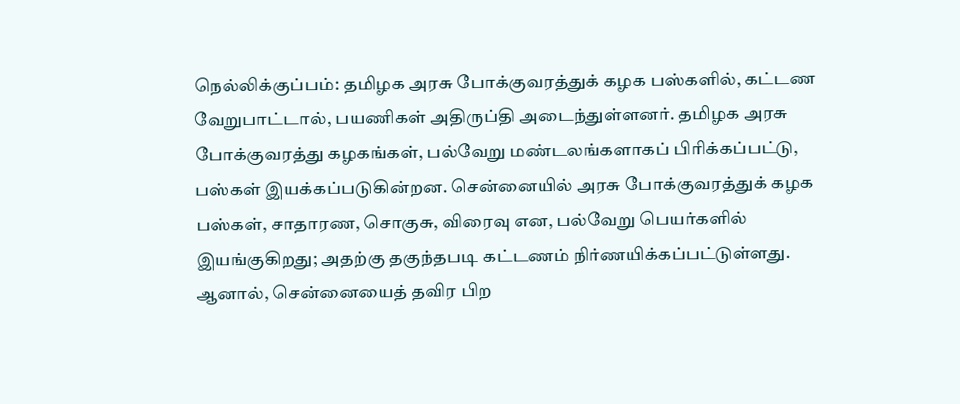நெல்லிக்குப்பம்: தமிழக அரசு போக்குவரத்துக் கழக பஸ்களில், கட்டண வேறுபாட்டால், பயணிகள் அதிருப்தி அடைந்துள்ளனர். தமிழக அரசு போக்குவரத்து கழகங்கள், பல்வேறு மண்டலங்களாகப் பிரிக்கப்பட்டு, பஸ்கள் இயக்கப்படுகின்றன. சென்னையில் அரசு போக்குவரத்துக் கழக பஸ்கள், சாதாரண, சொகுசு, விரைவு என, பல்வேறு பெயர்களில் இயங்குகிறது; அதற்கு தகுந்தபடி கட்டணம் நிர்ணயிக்கப்பட்டுள்ளது.
ஆனால், சென்னையைத் தவிர பிற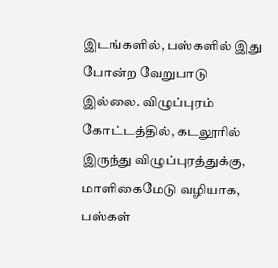இடங்களில், பஸ்களில் இது போன்ற வேறுபாடு இல்லை. விழுப்புரம் கோட்டத்தில், கடலூரில் இருந்து விழுப்புரத்துக்கு, மாளிகைமேடு வழியாக, பஸ்கள்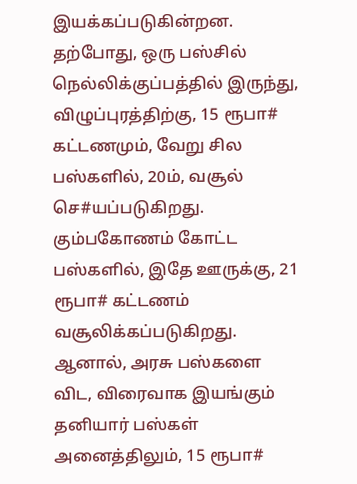இயக்கப்படுகின்றன.
தற்போது, ஒரு பஸ்சில் நெல்லிக்குப்பத்தில் இருந்து, விழுப்புரத்திற்கு, 15 ரூபா# கட்டணமும், வேறு சில பஸ்களில், 20ம், வசூல் செ#யப்படுகிறது. கும்பகோணம் கோட்ட பஸ்களில், இதே ஊருக்கு, 21 ரூபா# கட்டணம் வசூலிக்கப்படுகிறது.
ஆனால், அரசு பஸ்களை விட, விரைவாக இயங்கும் தனியார் பஸ்கள் அனைத்திலும், 15 ரூபா#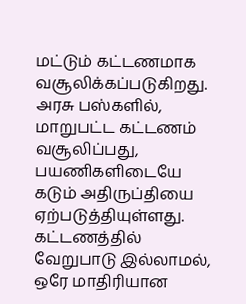மட்டும் கட்டணமாக வசூலிக்கப்படுகிறது. அரசு பஸ்களில், மாறுபட்ட கட்டணம் வசூலிப்பது, பயணிகளிடையே கடும் அதிருப்தியை ஏற்படுத்தியுள்ளது.
கட்டணத்தில் வேறுபாடு இல்லாமல், ஒரே மாதிரியான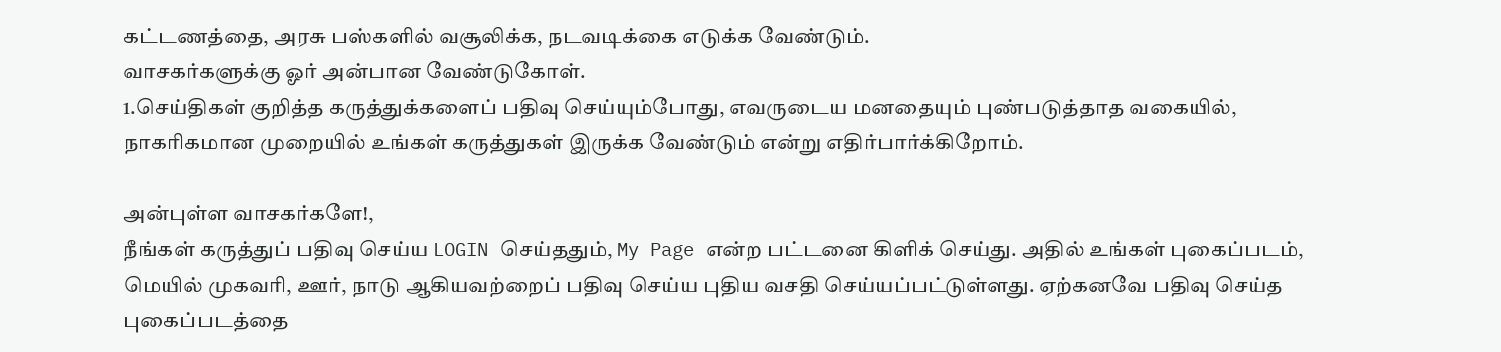கட்டணத்தை, அரசு பஸ்களில் வசூலிக்க, நடவடிக்கை எடுக்க வேண்டும்.
வாசகர்களுக்கு ஓர் அன்பான வேண்டுகோள்.
1.செய்திகள் குறித்த கருத்துக்களைப் பதிவு செய்யும்போது, எவருடைய மனதையும் புண்படுத்தாத வகையில், நாகரிகமான முறையில் உங்கள் கருத்துகள் இருக்க வேண்டும் என்று எதிர்பார்க்கிறோம்.

அன்புள்ள வாசகர்களே!,
நீங்கள் கருத்துப் பதிவு செய்ய LOGIN செய்ததும், My Page என்ற பட்டனை கிளிக் செய்து. அதில் உங்கள் புகைப்படம், மெயில் முகவரி, ஊர், நாடு ஆகியவற்றைப் பதிவு செய்ய புதிய வசதி செய்யப்பட்டுள்ளது. ஏற்கனவே பதிவு செய்த புகைப்படத்தை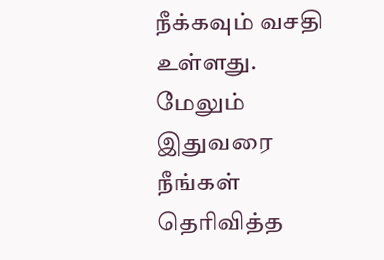நீக்கவும் வசதி உள்ளது. மேலும் இதுவரை நீங்கள் தெரிவித்த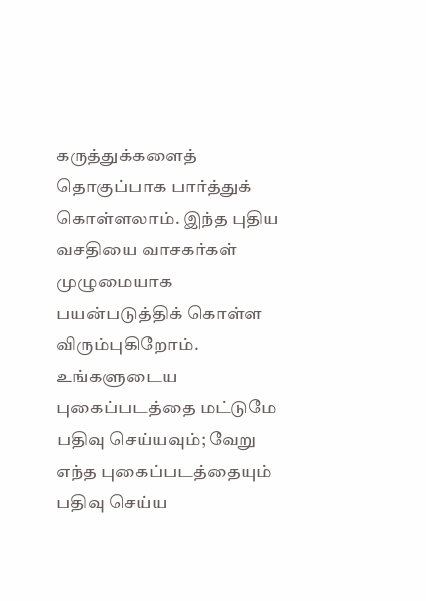கருத்துக்களைத் தொகுப்பாக பார்த்துக் கொள்ளலாம். இந்த புதிய வசதியை வாசகர்கள் முழுமையாக பயன்படுத்திக் கொள்ள விரும்புகிறோம். உங்களுடைய புகைப்படத்தை மட்டுமே பதிவு செய்யவும்; வேறு எந்த புகைப்படத்தையும் பதிவு செய்ய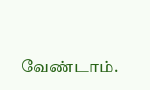வேண்டாம்.